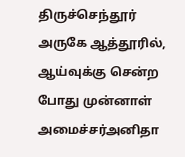திருச்செந்தூர் அருகே ஆத்தூரில், ஆய்வுக்கு சென்ற போது முன்னாள் அமைச்சர்அனிதா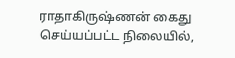ராதாகிருஷ்ணன் கைது செய்யப்பட்ட நிலையில்,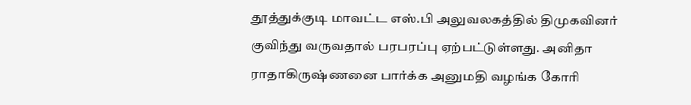தூத்துக்குடி மாவட்ட எஸ்.பி அலுவலகத்தில் திமுகவினர் குவிந்து வருவதால் பரபரப்பு ஏற்பட்டுள்ளது. அனிதா ராதாகிருஷ்ணனை பார்க்க அனுமதி வழங்க கோரி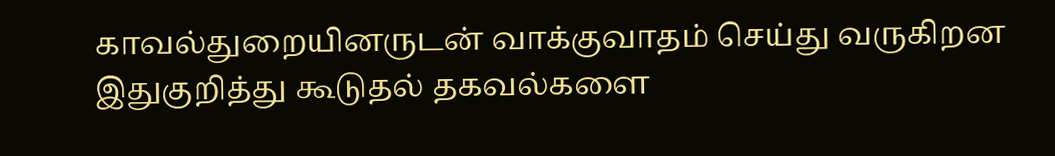காவல்துறையினருடன் வாக்குவாதம் செய்து வருகிறன இதுகுறித்து கூடுதல் தகவல்களை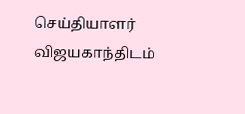செய்தியாளர் விஜயகாந்திடம்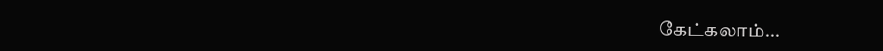கேட்கலாம்...